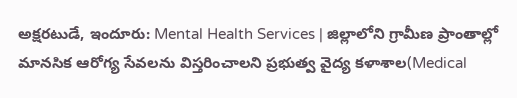అక్షరటుడే, ఇందూరు: Mental Health Services | జిల్లాలోని గ్రామీణ ప్రాంతాల్లో మానసిక ఆరోగ్య సేవలను విస్తరించాలని ప్రభుత్వ వైద్య కళాశాల(Medical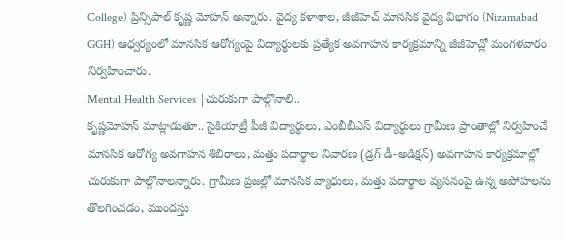College) ప్రిన్సిపాల్ కృష్ణ మోహన్ అన్నారు. వైద్య కళాశాల, జీజీహెచ్ మానసిక వైద్య విభాగం (Nizamabad GGH) ఆధ్వర్యంలో మానసిక ఆరోగ్యంపై విద్యార్థులకు ప్రత్యేక అవగాహన కార్యక్రమాన్ని జీజీహెచ్లో మంగళవారం నిర్వహించారు.
Mental Health Services |చురుకుగా పాల్గొనాలి..
కృష్ణమోహన్ మాట్లాడుతూ.. సైకియాట్రీ పీజీ విద్యార్థులు, ఎంబీబీఎస్ విద్యార్థులు గ్రామీణ ప్రాంతాల్లో నిర్వహించే మానసిక ఆరోగ్య అవగాహన శిబిరాలు, మత్తు పదార్థాల నివారణ (డ్రగ్ డీ-అడిక్షన్) అవగాహన కార్యక్రమాల్లో చురుకుగా పాల్గొనాలన్నారు. గ్రామీణ ప్రజల్లో మానసిక వ్యాధులు, మత్తు పదార్థాల వ్యసనంపై ఉన్న అపోహలను తొలగించడం, ముందస్తు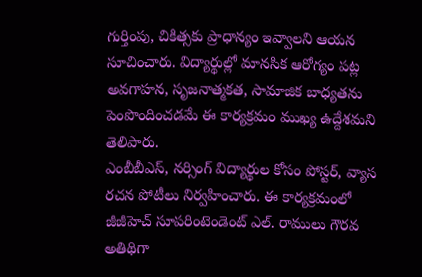గుర్తింపు, చికిత్సకు ప్రాధాన్యం ఇవ్వాలని ఆయన సూచించారు. విద్యార్థుల్లో మానసిక ఆరోగ్యం పట్ల అవగాహన, సృజనాత్మకత, సామాజిక బాధ్యతను పెంపొందించడమే ఈ కార్యక్రమం ముఖ్య ఉద్దేశమని తెలిపారు.
ఎంబీబీఎస్, నర్సింగ్ విద్యార్థుల కోసం పోస్టర్, వ్యాస రచన పోటీలు నిర్వహించారు. ఈ కార్యక్రమంలో జీజీహెచ్ సూపరింటెండెంట్ ఎల్. రాములు గౌరవ అతిథిగా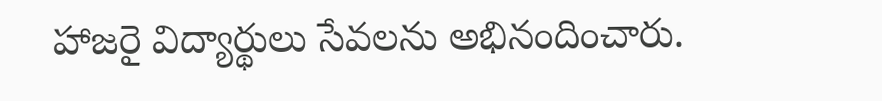హాజరై విద్యార్థులు సేవలను అభినందించారు.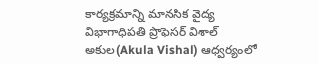కార్యక్రమాన్ని మానసిక వైద్య విభాగాధిపతి ప్రొఫెసర్ విశాల్ అకుల(Akula Vishal) ఆధ్వర్యంలో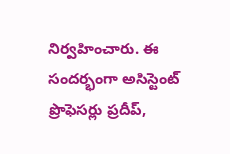నిర్వహించారు. ఈ సందర్భంగా అసిస్టెంట్ ప్రొఫెసర్లు ప్రదీప్,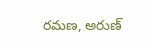రమణ, అరుణ్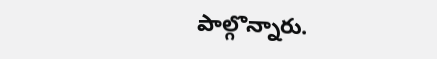పాల్గొన్నారు.